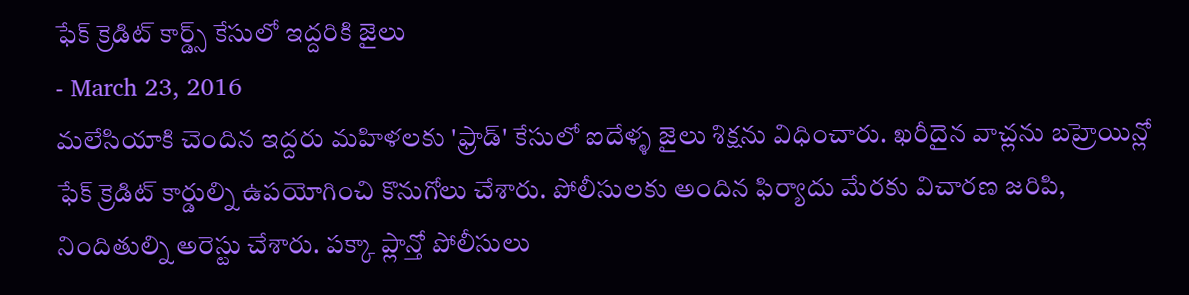ఫేక్ క్రెడిట్ కార్డ్స్ కేసులో ఇద్దరికి జైలు
- March 23, 2016
మలేసియాకి చెందిన ఇద్దరు మహిళలకు 'ఫ్రాడ్' కేసులో ఐదేళ్ళ జైలు శిక్షను విధించారు. ఖరీదైన వాచ్లను బహ్రెయిన్లో ఫేక్ క్రెడిట్ కార్డుల్ని ఉపయోగించి కొనుగోలు చేశారు. పోలీసులకు అందిన ఫిర్యాదు మేరకు విచారణ జరిపి, నిందితుల్ని అరెస్టు చేశారు. పక్కా ప్లాన్తో పోలీసులు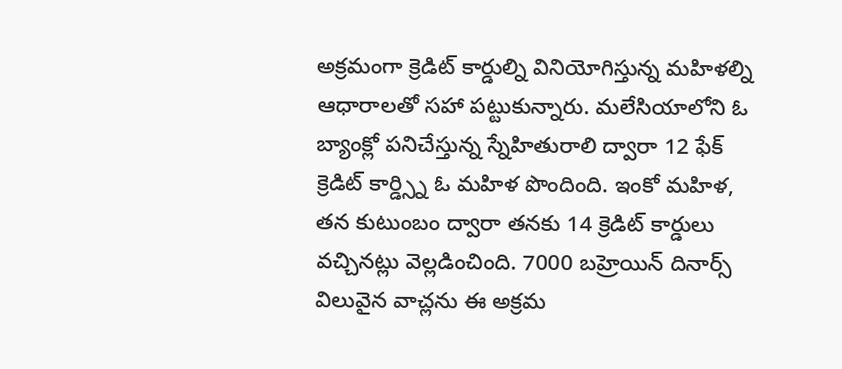అక్రమంగా క్రెడిట్ కార్డుల్ని వినియోగిస్తున్న మహిళల్ని ఆధారాలతో సహా పట్టుకున్నారు. మలేసియాలోని ఓ బ్యాంక్లో పనిచేస్తున్న స్నేహితురాలి ద్వారా 12 ఫేక్ క్రెడిట్ కార్డ్స్ని ఓ మహిళ పొందింది. ఇంకో మహిళ, తన కుటుంబం ద్వారా తనకు 14 క్రెడిట్ కార్డులు వచ్చినట్లు వెల్లడించింది. 7000 బహ్రెయిన్ దినార్స్ విలువైన వాచ్లను ఈ అక్రమ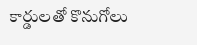కార్డులతో కొనుగోలు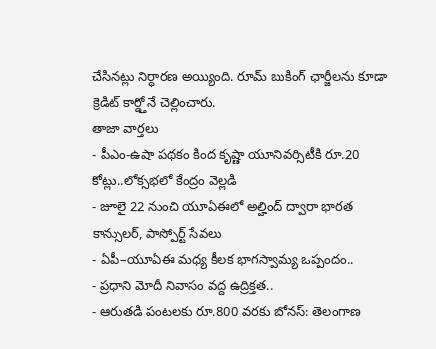చేసినట్లు నిర్ధారణ అయ్యింది. రూమ్ బుకింగ్ ఛార్జీలను కూడా క్రెడిట్ కార్డ్తోనే చెల్లించారు.
తాజా వార్తలు
- పీఎం-ఉషా పథకం కింద కృష్ణా యూనివర్సిటీకి రూ.20 కోట్లు..లోక్సభలో కేంద్రం వెల్లడి
- జూలై 22 నుంచి యూఏఈలో అల్హింద్ ద్వారా భారత కాన్సులర్, పాస్పోర్ట్ సేవలు
- ఏపీ–యూఏఈ మధ్య కీలక భాగస్వామ్య ఒప్పందం..
- ప్రధాని మోదీ నివాసం వద్ద ఉద్రిక్తత..
- ఆరుతడి పంటలకు రూ.800 వరకు బోనస్: తెలంగాణ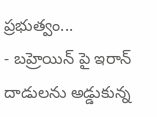ప్రభుత్వం...
- బహ్రెయిన్ పై ఇరాన్ దాడులను అడ్డుకున్న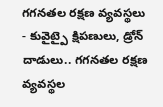గగనతల రక్షణ వ్యవస్థలు
- కువైట్పై క్షిపణులు, డ్రోన్ దాడులు.. గగనతల రక్షణ వ్యవస్థల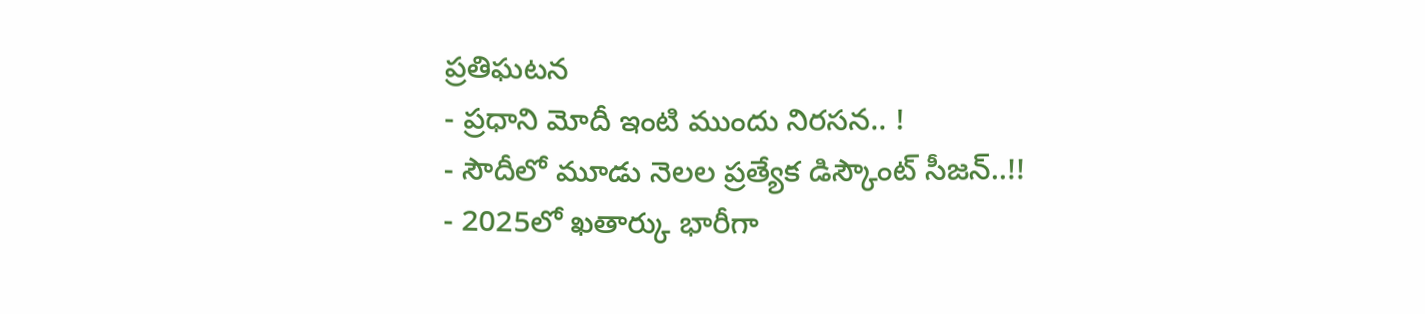ప్రతిఘటన
- ప్రధాని మోదీ ఇంటి ముందు నిరసన.. !
- సౌదీలో మూడు నెలల ప్రత్యేక డిస్కౌంట్ సీజన్..!!
- 2025లో ఖతార్కు భారీగా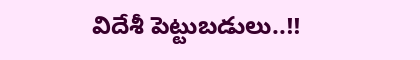విదేశీ పెట్టుబడులు..!!